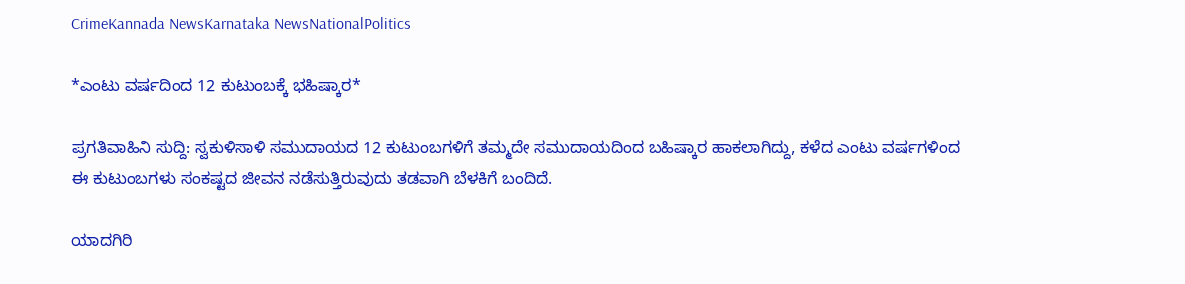CrimeKannada NewsKarnataka NewsNationalPolitics

*ಎಂಟು ವರ್ಷದಿಂದ 12 ಕುಟುಂಬಕ್ಕೆ ಭಹಿಷ್ಕಾರ*

ಪ್ರಗತಿವಾಹಿನಿ ಸುದ್ದಿ: ಸ್ವಕುಳಿಸಾಳಿ ಸಮುದಾಯದ 12 ಕುಟುಂಬಗಳಿಗೆ ತಮ್ಮದೇ ಸಮುದಾಯದಿಂದ ಬಹಿಷ್ಕಾರ ಹಾಕಲಾಗಿದ್ದು, ಕಳೆದ ಎಂಟು ವರ್ಷಗಳಿಂದ ಈ ಕುಟುಂಬಗಳು ಸಂಕಷ್ಟದ ಜೀವನ ನಡೆಸುತ್ತಿರುವುದು ತಡವಾಗಿ ಬೆಳಕಿಗೆ ಬಂದಿದೆ.

ಯಾದಗಿರಿ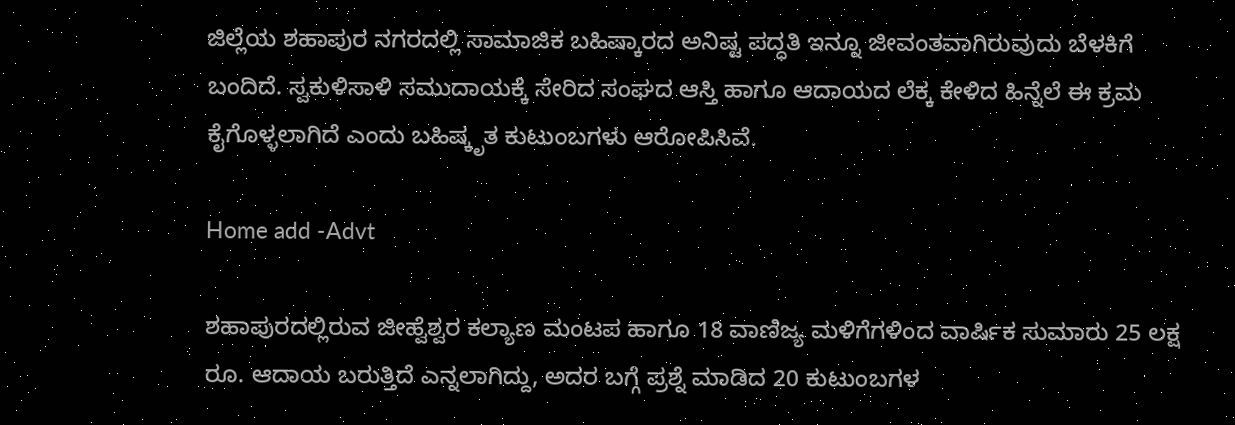ಜಿಲ್ಲೆಯ ಶಹಾಪುರ ನಗರದಲ್ಲಿ ಸಾಮಾಜಿಕ ಬಹಿಷ್ಕಾರದ ಅನಿಷ್ಟ ಪದ್ಧತಿ ಇನ್ನೂ ಜೀವಂತವಾಗಿರುವುದು ಬೆಳಕಿಗೆ ಬಂದಿದೆ. ಸ್ವಕುಳಿಸಾಳಿ ಸಮುದಾಯಕ್ಕೆ ಸೇರಿದ ಸಂಘದ ಆಸ್ತಿ ಹಾಗೂ ಆದಾಯದ ಲೆಕ್ಕ ಕೇಳಿದ ಹಿನ್ನೆಲೆ ಈ ಕ್ರಮ ಕೈಗೊಳ್ಳಲಾಗಿದೆ ಎಂದು ಬಹಿಷ್ಕೃತ ಕುಟುಂಬಗಳು ಆರೋಪಿಸಿವೆ.

Home add -Advt

ಶಹಾಪುರದಲ್ಲಿರುವ ಜೀಹ್ವೆಶ್ವರ ಕಲ್ಯಾಣ ಮಂಟಪ ಹಾಗೂ 18 ವಾಣಿಜ್ಯ ಮಳಿಗೆಗಳಿಂದ ವಾರ್ಷಿಕ ಸುಮಾರು 25 ಲಕ್ಷ ರೂ. ಆದಾಯ ಬರುತ್ತಿದೆ ಎನ್ನಲಾಗಿದ್ದು, ಅದರ ಬಗ್ಗೆ ಪ್ರಶ್ನೆ ಮಾಡಿದ 20 ಕುಟುಂಬಗಳ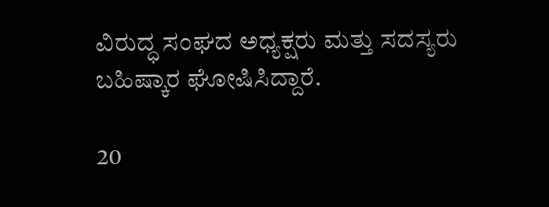ವಿರುದ್ಧ ಸಂಘದ ಅಧ್ಯಕ್ಷರು ಮತ್ತು ಸದಸ್ಯರು ಬಹಿಷ್ಕಾರ ಘೋಷಿಸಿದ್ದಾರೆ.

20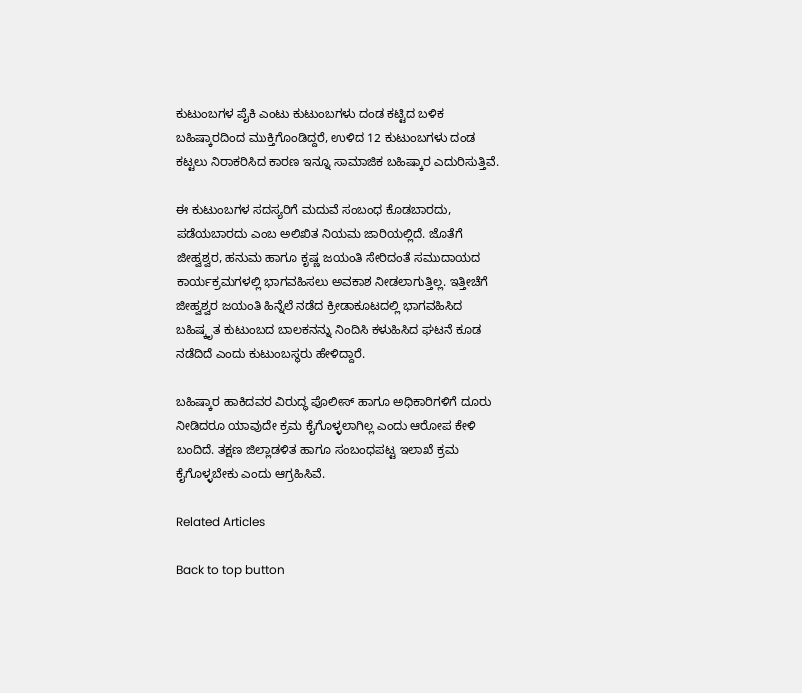ಕುಟುಂಬಗಳ ಪೈಕಿ ಎಂಟು ಕುಟುಂಬಗಳು ದಂಡ ಕಟ್ಟಿದ ಬಳಿಕ ಬಹಿಷ್ಕಾರದಿಂದ ಮುಕ್ತಿಗೊಂಡಿದ್ದರೆ, ಉಳಿದ 12 ಕುಟುಂಬಗಳು ದಂಡ ಕಟ್ಟಲು ನಿರಾಕರಿಸಿದ ಕಾರಣ ಇನ್ನೂ ಸಾಮಾಜಿಕ ಬಹಿಷ್ಕಾರ ಎದುರಿಸುತ್ತಿವೆ.

ಈ ಕುಟುಂಬಗಳ ಸದಸ್ಯರಿಗೆ ಮದುವೆ ಸಂಬಂಧ ಕೊಡಬಾರದು, ಪಡೆಯಬಾರದು ಎಂಬ ಅಲಿಖಿತ ನಿಯಮ ಜಾರಿಯಲ್ಲಿದೆ. ಜೊತೆಗೆ ಜೀಹ್ವಶ್ವರ, ಹನುಮ ಹಾಗೂ ಕೃಷ್ಣ ಜಯಂತಿ ಸೇರಿದಂತೆ ಸಮುದಾಯದ ಕಾರ್ಯಕ್ರಮಗಳಲ್ಲಿ ಭಾಗವಹಿಸಲು ಅವಕಾಶ ನೀಡಲಾಗುತ್ತಿಲ್ಲ. ಇತ್ತೀಚೆಗೆ ಜೀಹ್ವಶ್ವರ ಜಯಂತಿ ಹಿನ್ನೆಲೆ ನಡೆದ ಕ್ರೀಡಾಕೂಟದಲ್ಲಿ ಭಾಗವಹಿಸಿದ ಬಹಿಷ್ಕೃತ ಕುಟುಂಬದ ಬಾಲಕನನ್ನು ನಿಂದಿಸಿ ಕಳುಹಿಸಿದ ಘಟನೆ ಕೂಡ ನಡೆದಿದೆ ಎಂದು ಕುಟುಂಬಸ್ಥರು ಹೇಳಿದ್ದಾರೆ.

ಬಹಿಷ್ಕಾರ ಹಾಕಿದವರ ವಿರುದ್ಧ ಪೊಲೀಸ್ ಹಾಗೂ ಅಧಿಕಾರಿಗಳಿಗೆ ದೂರು ನೀಡಿದರೂ ಯಾವುದೇ ಕ್ರಮ ಕೈಗೊಳ್ಳಲಾಗಿಲ್ಲ ಎಂದು ಆರೋಪ ಕೇಳಿ ಬಂದಿದೆ. ತಕ್ಷಣ ಜಿಲ್ಲಾಡಳಿತ ಹಾಗೂ ಸಂಬಂಧಪಟ್ಟ ಇಲಾಖೆ ಕ್ರಮ ಕೈಗೊಳ್ಳಬೇಕು ಎಂದು ಆಗ್ರಹಿಸಿವೆ.

Related Articles

Back to top button